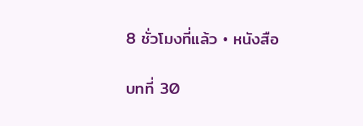8 ชั่วโมงที่แล้ว • หนังสือ

บทที่ 30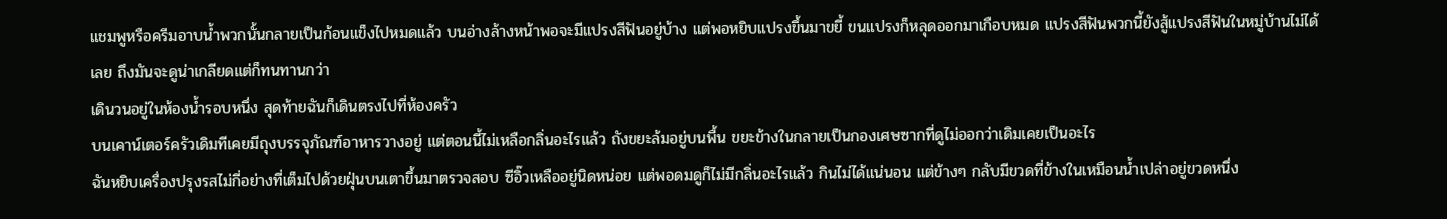แชมพูหรือครีมอาบน้ำพวกนั้นกลายเป็นก้อนแข็งไปหมดแล้ว บนอ่างล้างหน้าพอจะมีแปรงสีฟันอยู่บ้าง แต่พอหยิบแปรงขึ้นมาขยี้ ขนแปรงก็หลุดออกมาเกือบหมด แปรงสีฟันพวกนี้ยังสู้แปรงสีฟันในหมู่บ้านไม่ได้เลย ถึงมันจะดูน่าเกลียดแต่ก็ทนทานกว่า
เดินวนอยู่ในห้องน้ำรอบหนึ่ง สุดท้ายฉันก็เดินตรงไปที่ห้องครัว
บนเคาน์เตอร์ครัวเดิมทีเคยมีถุงบรรจุภัณฑ์อาหารวางอยู่ แต่ตอนนี้ไม่เหลือกลิ่นอะไรแล้ว ถังขยะล้มอยู่บนพื้น ขยะข้างในกลายเป็นกองเศษซากที่ดูไม่ออกว่าเดิมเคยเป็นอะไร
ฉันหยิบเครื่องปรุงรสไม่กี่อย่างที่เต็มไปด้วยฝุ่นบนเตาขึ้นมาตรวจสอบ ซีอิ๊วเหลืออยู่นิดหน่อย แต่พอดมดูก็ไม่มีกลิ่นอะไรแล้ว กินไม่ได้แน่นอน แต่ข้างๆ กลับมีขวดที่ข้างในเหมือนน้ำเปล่าอยู่ขวดหนึ่ง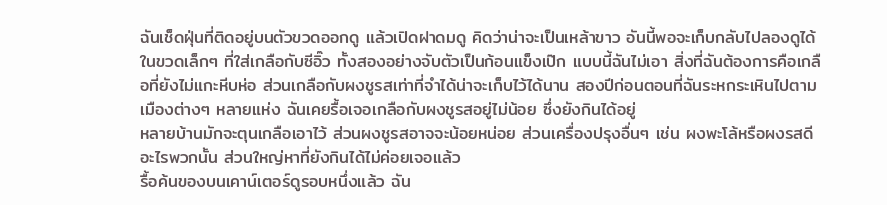ฉันเช็ดฝุ่นที่ติดอยู่บนตัวขวดออกดู แล้วเปิดฝาดมดู คิดว่าน่าจะเป็นเหล้าขาว อันนี้พอจะเก็บกลับไปลองดูได้
ในขวดเล็กๆ ที่ใส่เกลือกับซีอิ๊ว ทั้งสองอย่างจับตัวเป็นก้อนแข็งเป๊ก แบบนี้ฉันไม่เอา สิ่งที่ฉันต้องการคือเกลือที่ยังไม่แกะหีบห่อ ส่วนเกลือกับผงชูรสเท่าที่จำได้น่าจะเก็บไว้ได้นาน สองปีก่อนตอนที่ฉันระหกระเหินไปตามเมืองต่างๆ หลายแห่ง ฉันเคยรื้อเจอเกลือกับผงชูรสอยู่ไม่น้อย ซึ่งยังกินได้อยู่
หลายบ้านมักจะตุนเกลือเอาไว้ ส่วนผงชูรสอาจจะน้อยหน่อย ส่วนเครื่องปรุงอื่นๆ เช่น ผงพะโล้หรือผงรสดี อะไรพวกนั้น ส่วนใหญ่หาที่ยังกินได้ไม่ค่อยเจอแล้ว
รื้อค้นของบนเคาน์เตอร์ดูรอบหนึ่งแล้ว ฉัน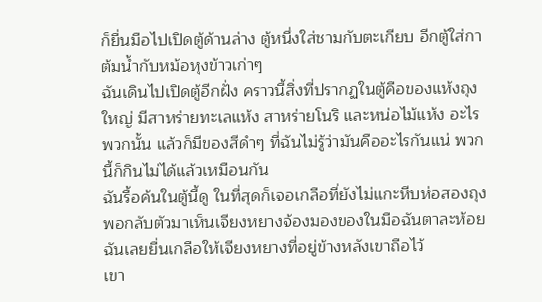ก็ยื่นมือไปเปิดตู้ด้านล่าง ตู้หนึ่งใส่ชามกับตะเกียบ อีกตู้ใส่กาต้มน้ำกับหม้อหุงข้าวเก่าๆ
ฉันเดินไปเปิดตู้อีกฝั่ง คราวนี้สิ่งที่ปรากฏในตู้คือของแห้งถุงใหญ่ มีสาหร่ายทะเลแห้ง สาหร่ายโนริ และหน่อไม้แห้ง อะไรพวกนั้น แล้วก็มีของสีดำๆ ที่ฉันไม่รู้ว่ามันคืออะไรกันแน่ พวกนี้ก็กินไม่ได้แล้วเหมือนกัน
ฉันรื้อค้นในตู้นี้ดู ในที่สุดก็เจอเกลือที่ยังไม่แกะหีบห่อสองถุง พอกลับตัวมาเห็นเจียงหยางจ้องมองของในมือฉันตาละห้อย ฉันเลยยื่นเกลือให้เจียงหยางที่อยู่ข้างหลังเขาถือไว้
เขา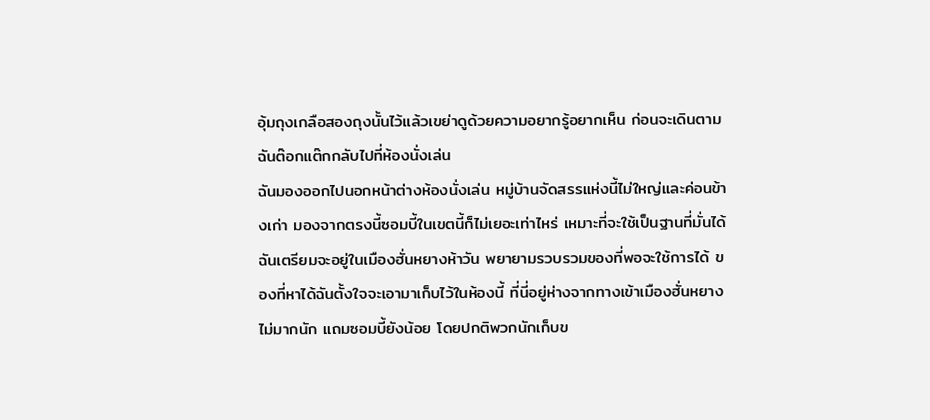อุ้มถุงเกลือสองถุงนั้นไว้แล้วเขย่าดูด้วยความอยากรู้อยากเห็น ก่อนจะเดินตามฉันต๊อกแต๊กกลับไปที่ห้องนั่งเล่น
ฉันมองออกไปนอกหน้าต่างห้องนั่งเล่น หมู่บ้านจัดสรรแห่งนี้ไม่ใหญ่และค่อนข้างเก่า มองจากตรงนี้ซอมบี้ในเขตนี้ก็ไม่เยอะเท่าไหร่ เหมาะที่จะใช้เป็นฐานที่มั่นได้
ฉันเตรียมจะอยู่ในเมืองฮั่นหยางห้าวัน พยายามรวบรวมของที่พอจะใช้การได้ ของที่หาได้ฉันตั้งใจจะเอามาเก็บไว้ในห้องนี้ ที่นี่อยู่ห่างจากทางเข้าเมืองฮั่นหยางไม่มากนัก แถมซอมบี้ยังน้อย โดยปกติพวกนักเก็บข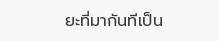ยะที่มากันทีเป็น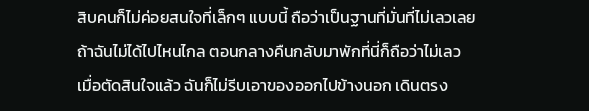สิบคนก็ไม่ค่อยสนใจที่เล็กๆ แบบนี้ ถือว่าเป็นฐานที่มั่นที่ไม่เลวเลย
ถ้าฉันไม่ได้ไปไหนไกล ตอนกลางคืนกลับมาพักที่นี่ก็ถือว่าไม่เลว
เมื่อตัดสินใจแล้ว ฉันก็ไม่รีบเอาของออกไปข้างนอก เดินตรง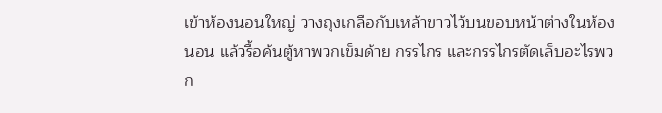เข้าห้องนอนใหญ่ วางถุงเกลือกับเหล้าขาวไว้บนขอบหน้าต่างในห้องนอน แล้วรื้อค้นตู้หาพวกเข็มด้าย กรรไกร และกรรไกรตัดเล็บอะไรพวก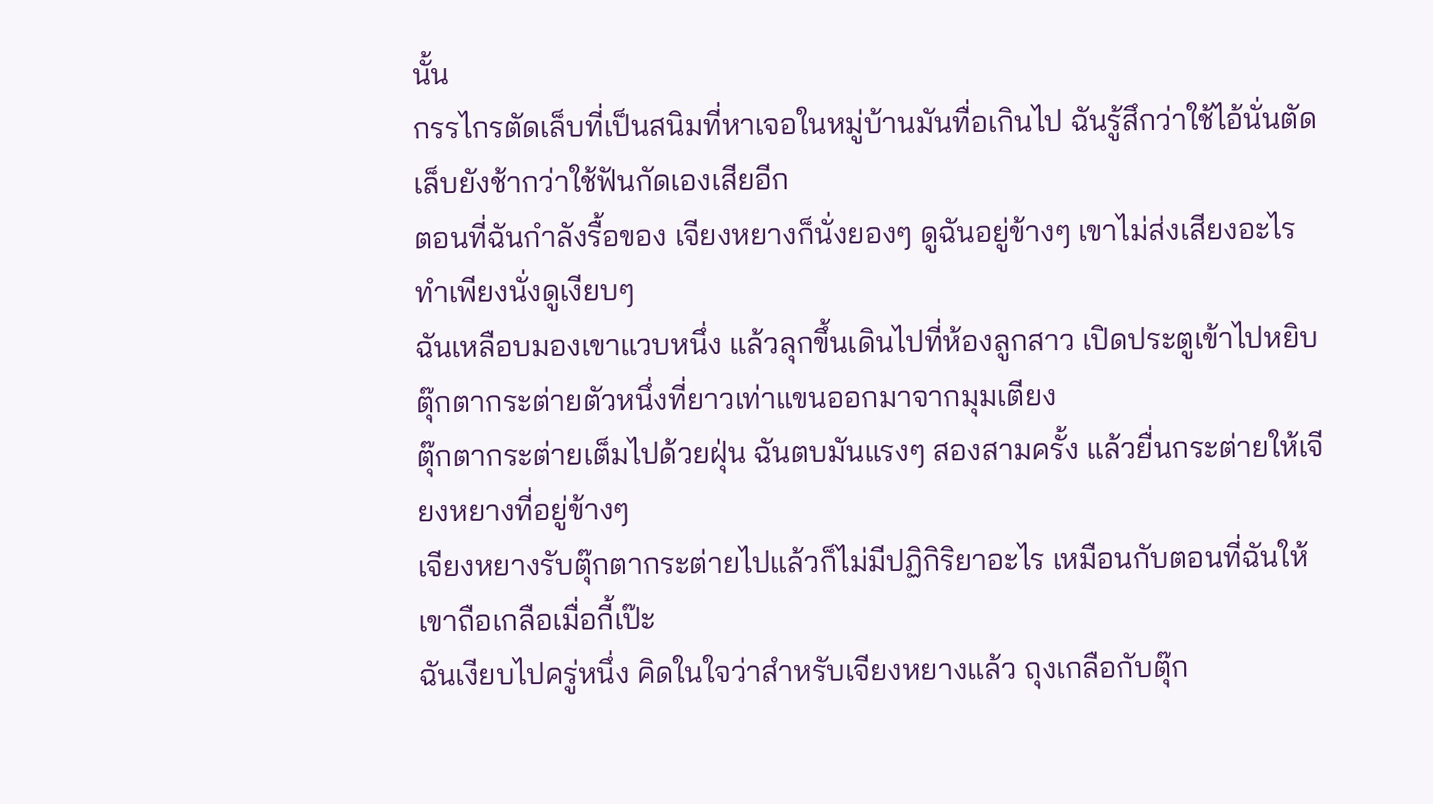นั้น
กรรไกรตัดเล็บที่เป็นสนิมที่หาเจอในหมู่บ้านมันทื่อเกินไป ฉันรู้สึกว่าใช้ไอ้นั่นตัดเล็บยังช้ากว่าใช้ฟันกัดเองเสียอีก
ตอนที่ฉันกำลังรื้อของ เจียงหยางก็นั่งยองๆ ดูฉันอยู่ข้างๆ เขาไม่ส่งเสียงอะไร ทำเพียงนั่งดูเงียบๆ
ฉันเหลือบมองเขาแวบหนึ่ง แล้วลุกขึ้นเดินไปที่ห้องลูกสาว เปิดประตูเข้าไปหยิบตุ๊กตากระต่ายตัวหนึ่งที่ยาวเท่าแขนออกมาจากมุมเตียง
ตุ๊กตากระต่ายเต็มไปด้วยฝุ่น ฉันตบมันแรงๆ สองสามครั้ง แล้วยื่นกระต่ายให้เจียงหยางที่อยู่ข้างๆ
เจียงหยางรับตุ๊กตากระต่ายไปแล้วก็ไม่มีปฏิกิริยาอะไร เหมือนกับตอนที่ฉันให้เขาถือเกลือเมื่อกี้เป๊ะ
ฉันเงียบไปครู่หนึ่ง คิดในใจว่าสำหรับเจียงหยางแล้ว ถุงเกลือกับตุ๊ก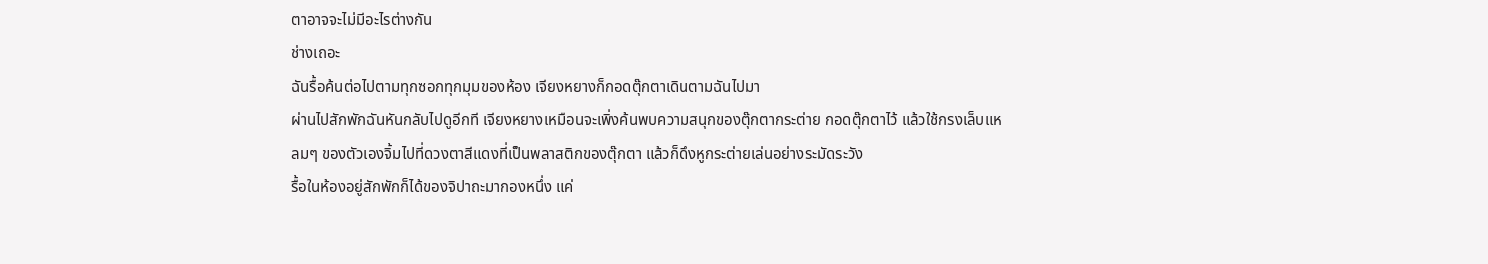ตาอาจจะไม่มีอะไรต่างกัน
ช่างเถอะ
ฉันรื้อค้นต่อไปตามทุกซอกทุกมุมของห้อง เจียงหยางก็กอดตุ๊กตาเดินตามฉันไปมา
ผ่านไปสักพักฉันหันกลับไปดูอีกที เจียงหยางเหมือนจะเพิ่งค้นพบความสนุกของตุ๊กตากระต่าย กอดตุ๊กตาไว้ แล้วใช้กรงเล็บแหลมๆ ของตัวเองจิ้มไปที่ดวงตาสีแดงที่เป็นพลาสติกของตุ๊กตา แล้วก็ดึงหูกระต่ายเล่นอย่างระมัดระวัง
รื้อในห้องอยู่สักพักก็ได้ของจิปาถะมากองหนึ่ง แค่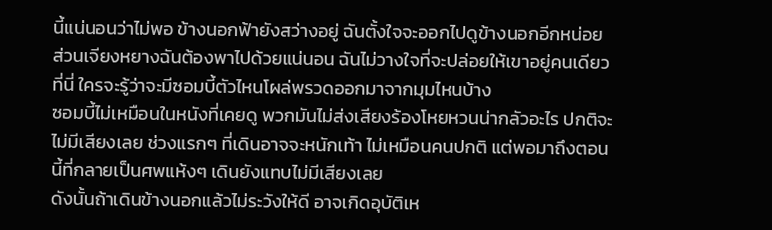นี้แน่นอนว่าไม่พอ ข้างนอกฟ้ายังสว่างอยู่ ฉันตั้งใจจะออกไปดูข้างนอกอีกหน่อย
ส่วนเจียงหยางฉันต้องพาไปด้วยแน่นอน ฉันไม่วางใจที่จะปล่อยให้เขาอยู่คนเดียวที่นี่ ใครจะรู้ว่าจะมีซอมบี้ตัวไหนโผล่พรวดออกมาจากมุมไหนบ้าง
ซอมบี้ไม่เหมือนในหนังที่เคยดู พวกมันไม่ส่งเสียงร้องโหยหวนน่ากลัวอะไร ปกติจะไม่มีเสียงเลย ช่วงแรกๆ ที่เดินอาจจะหนักเท้า ไม่เหมือนคนปกติ แต่พอมาถึงตอนนี้ที่กลายเป็นศพแห้งๆ เดินยังแทบไม่มีเสียงเลย
ดังนั้นถ้าเดินข้างนอกแล้วไม่ระวังให้ดี อาจเกิดอุบัติเห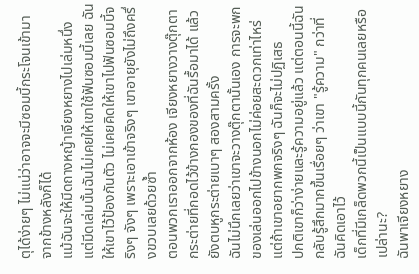ตุได้ง่ายๆ ไม่แน่ว่าอาจจะมีซอมบี้กระโจนเข้ามาจากข้างหลังก็ได้
แม้ฉันจะให้มีดถางหญ้าเจียงหยางไปเล่มหนึ่ง แต่มีดเล่มนั้นฉันไม่เคยให้เขาใช้ฟันซอมบี้เลย ฉันให้เขาไว้ป้องกันตัว ไม่เคยคิดให้เขาไปฟันซอมบี้จริงๆ จังๆ เพราะเอาเข้าจริงๆ เขาอายุยังไม่ถึงครึ่งขวบเลยด้วยซ้ำ
ตอนพวกเราออกจากห้อง เจียงหยางวางตุ๊กตากระต่ายที่กอดไว้ข้างกองของที่ฉันรื้อมาได้ แล้วยังตบหูกระต่ายเบาๆ สองสามครั้ง
ฉันไม่นึกเลยว่าเขาจะวางตุ๊กตานั้นเอง การจะพกของเล่นออกไปข้างนอกไม่ค่อยสะดวกเท่าไหร่ แต่ถ้าเขาอยากพกจริงๆ ฉันก็จะไม่ปฏิเสธ
ปกติเขาก็ว่าง่ายและรู้ความอยู่แล้ว แต่ตอนนี้ฉันกลับรู้สึกมากขึ้นเรื่อยๆ ว่าเขา "รู้ความ" กว่าที่ฉันคิดเอาไว้
เด็กที่มีเกล็ดพวกนี้เป็นแบบนี้กันทุกคนเลยหรือเปล่านะ?
ฉันพาเจียงหยาง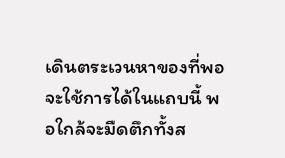เดินตระเวนหาของที่พอจะใช้การได้ในแถบนี้ พอใกล้จะมืดตึกทั้งส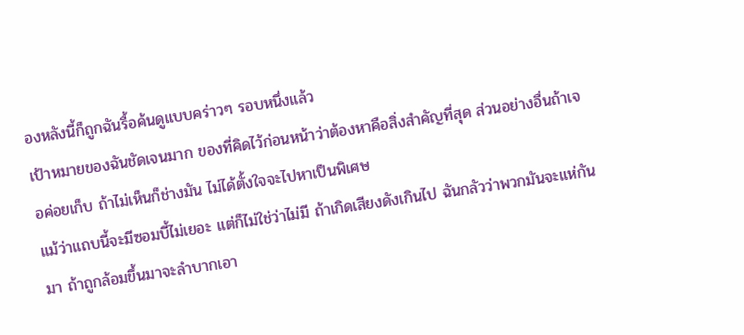องหลังนี้ก็ถูกฉันรื้อค้นดูแบบคร่าวๆ รอบหนึ่งแล้ว
เป้าหมายของฉันชัดเจนมาก ของที่คิดไว้ก่อนหน้าว่าต้องหาคือสิ่งสำคัญที่สุด ส่วนอย่างอื่นถ้าเจอค่อยเก็บ ถ้าไม่เห็นก็ช่างมัน ไม่ได้ตั้งใจจะไปหาเป็นพิเศษ
แม้ว่าแถบนี้จะมีซอมบี้ไม่เยอะ แต่ก็ไม่ใช่ว่าไม่มี ถ้าเกิดเสียงดังเกินไป ฉันกลัวว่าพวกมันจะแห่กันมา ถ้าถูกล้อมขึ้นมาจะลำบากเอา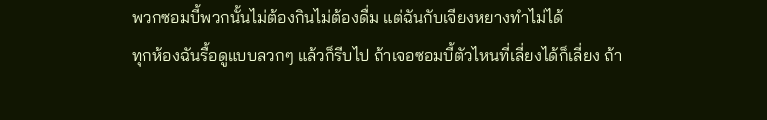พวกซอมบี้พวกนั้นไม่ต้องกินไม่ต้องดื่ม แต่ฉันกับเจียงหยางทำไม่ได้
ทุกห้องฉันรื้อดูแบบลวกๆ แล้วก็รีบไป ถ้าเจอซอมบี้ตัวไหนที่เลี่ยงได้ก็เลี่ยง ถ้า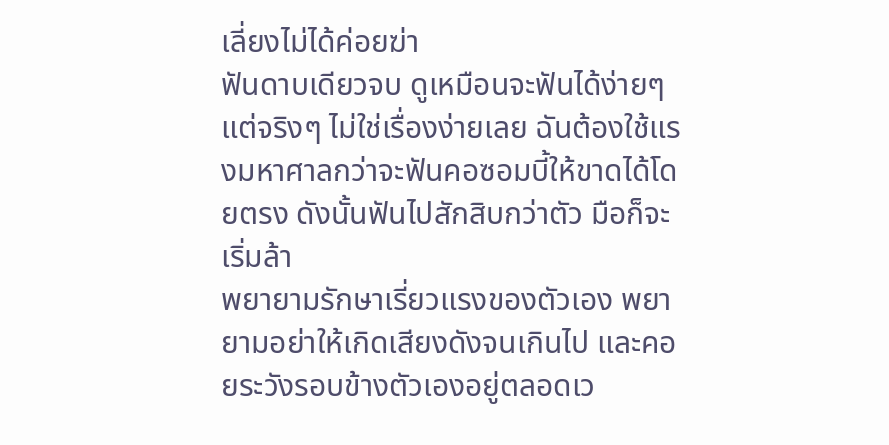เลี่ยงไม่ได้ค่อยฆ่า
ฟันดาบเดียวจบ ดูเหมือนจะฟันได้ง่ายๆ แต่จริงๆ ไม่ใช่เรื่องง่ายเลย ฉันต้องใช้แรงมหาศาลกว่าจะฟันคอซอมบี้ให้ขาดได้โดยตรง ดังนั้นฟันไปสักสิบกว่าตัว มือก็จะเริ่มล้า
พยายามรักษาเรี่ยวแรงของตัวเอง พยายามอย่าให้เกิดเสียงดังจนเกินไป และคอยระวังรอบข้างตัวเองอยู่ตลอดเว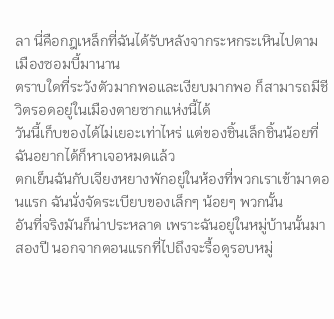ลา นี่คือกฎเหล็กที่ฉันได้รับหลังจากระหกระเหินไปตามเมืองซอมบี้มานาน
ตราบใดที่ระวังตัวมากพอและเงียบมากพอ ก็สามารถมีชีวิตรอดอยู่ในเมืองตายซากแห่งนี้ได้
วันนี้เก็บของได้ไม่เยอะเท่าไหร่ แต่ของชิ้นเล็กชิ้นน้อยที่ฉันอยากได้ก็หาเจอหมดแล้ว
ตกเย็นฉันกับเจียงหยางพักอยู่ในห้องที่พวกเราเข้ามาตอนแรก ฉันนั่งจัดระเบียบของเล็กๆ น้อยๆ พวกนั้น
อันที่จริงมันก็น่าประหลาด เพราะฉันอยู่ในหมู่บ้านนั้นมาสองปี นอกจากตอนแรกที่ไปถึงจะรื้อดูรอบหมู่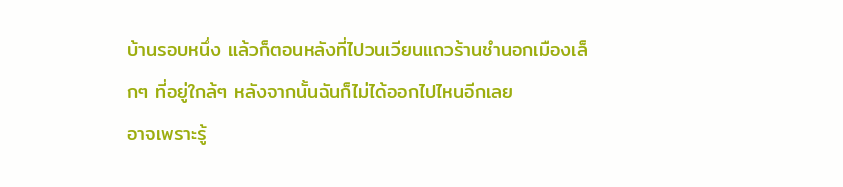บ้านรอบหนึ่ง แล้วก็ตอนหลังที่ไปวนเวียนแถวร้านชำนอกเมืองเล็กๆ ที่อยู่ใกล้ๆ หลังจากนั้นฉันก็ไม่ได้ออกไปไหนอีกเลย
อาจเพราะรู้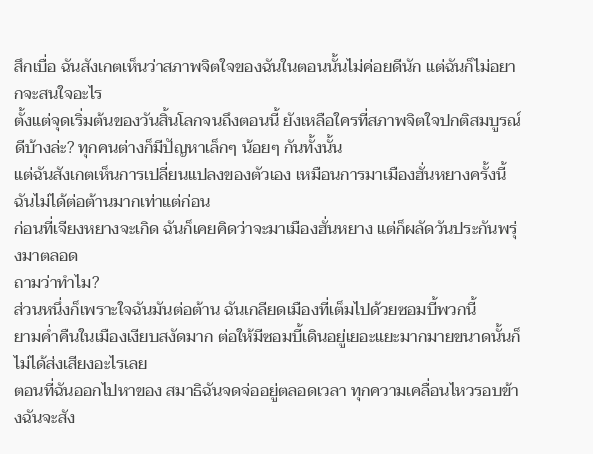สึกเบื่อ ฉันสังเกตเห็นว่าสภาพจิตใจของฉันในตอนนั้นไม่ค่อยดีนัก แต่ฉันก็ไม่อยากจะสนใจอะไร
ตั้งแต่จุดเริ่มต้นของวันสิ้นโลกจนถึงตอนนี้ ยังเหลือใครที่สภาพจิตใจปกติสมบูรณ์ดีบ้างล่ะ? ทุกคนต่างก็มีปัญหาเล็กๆ น้อยๆ กันทั้งนั้น
แต่ฉันสังเกตเห็นการเปลี่ยนแปลงของตัวเอง เหมือนการมาเมืองฮั่นหยางครั้งนี้ ฉันไม่ได้ต่อต้านมากเท่าแต่ก่อน
ก่อนที่เจียงหยางจะเกิด ฉันก็เคยคิดว่าจะมาเมืองฮั่นหยาง แต่ก็ผลัดวันประกันพรุ่งมาตลอด
ถามว่าทำไม?
ส่วนหนึ่งก็เพราะใจฉันมันต่อต้าน ฉันเกลียดเมืองที่เต็มไปด้วยซอมบี้พวกนี้
ยามค่ำคืนในเมืองเงียบสงัดมาก ต่อให้มีซอมบี้เดินอยู่เยอะแยะมากมายขนาดนั้นก็ไม่ได้ส่งเสียงอะไรเลย
ตอนที่ฉันออกไปหาของ สมาธิฉันจดจ่ออยู่ตลอดเวลา ทุกความเคลื่อนไหวรอบข้างฉันจะสัง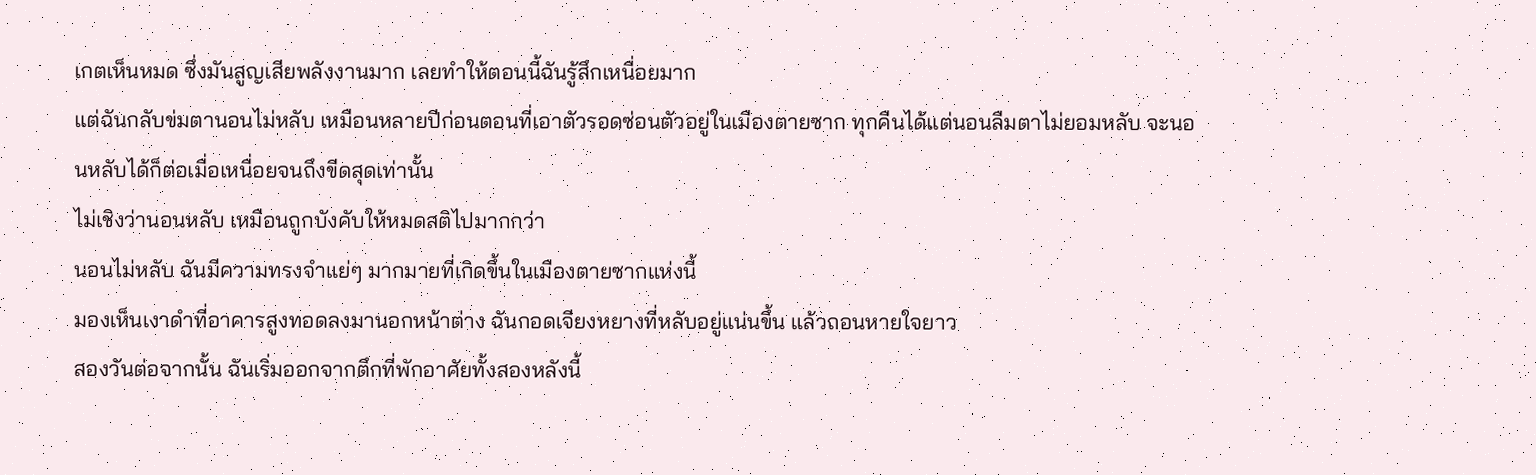เกตเห็นหมด ซึ่งมันสูญเสียพลังงานมาก เลยทำให้ตอนนี้ฉันรู้สึกเหนื่อยมาก
แต่ฉันกลับข่มตานอนไม่หลับ เหมือนหลายปีก่อนตอนที่เอาตัวรอดซ่อนตัวอยู่ในเมืองตายซาก ทุกคืนได้แต่นอนลืมตาไม่ยอมหลับ จะนอนหลับได้ก็ต่อเมื่อเหนื่อยจนถึงขีดสุดเท่านั้น
ไม่เชิงว่านอนหลับ เหมือนถูกบังคับให้หมดสติไปมากกว่า
นอนไม่หลับ ฉันมีความทรงจำแย่ๆ มากมายที่เกิดขึ้นในเมืองตายซากแห่งนี้
มองเห็นเงาดำที่อาคารสูงทอดลงมานอกหน้าต่าง ฉันกอดเจียงหยางที่หลับอยู่แน่นขึ้น แล้วถอนหายใจยาว
สองวันต่อจากนั้น ฉันเริ่มออกจากตึกที่พักอาศัยทั้งสองหลังนี้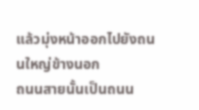แล้วมุ่งหน้าออกไปยังถนนใหญ่ข้างนอก
ถนนสายนั้นเป็นถนน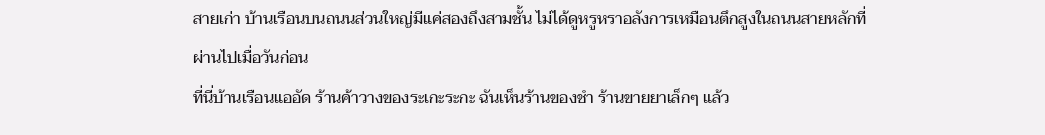สายเก่า บ้านเรือนบนถนนส่วนใหญ่มีแค่สองถึงสามชั้น ไม่ได้ดูหรูหราอลังการเหมือนตึกสูงในถนนสายหลักที่ผ่านไปเมื่อวันก่อน
ที่นี่บ้านเรือนแออัด ร้านค้าวางของระเกะระกะ ฉันเห็นร้านของชำ ร้านขายยาเล็กๆ แล้ว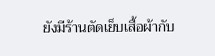ยังมีร้านตัดเย็บเสื้อผ้ากับ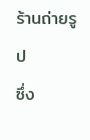ร้านถ่ายรูป
ซึ่ง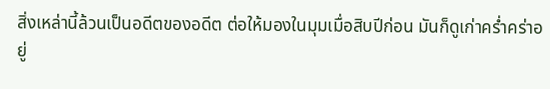สิ่งเหล่านี้ล้วนเป็นอดีตของอดีต ต่อให้มองในมุมเมื่อสิบปีก่อน มันก็ดูเก่าคร่ำคร่าอยู่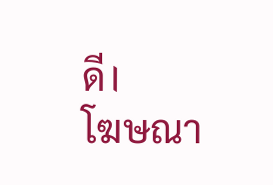ดี।
โฆษณา